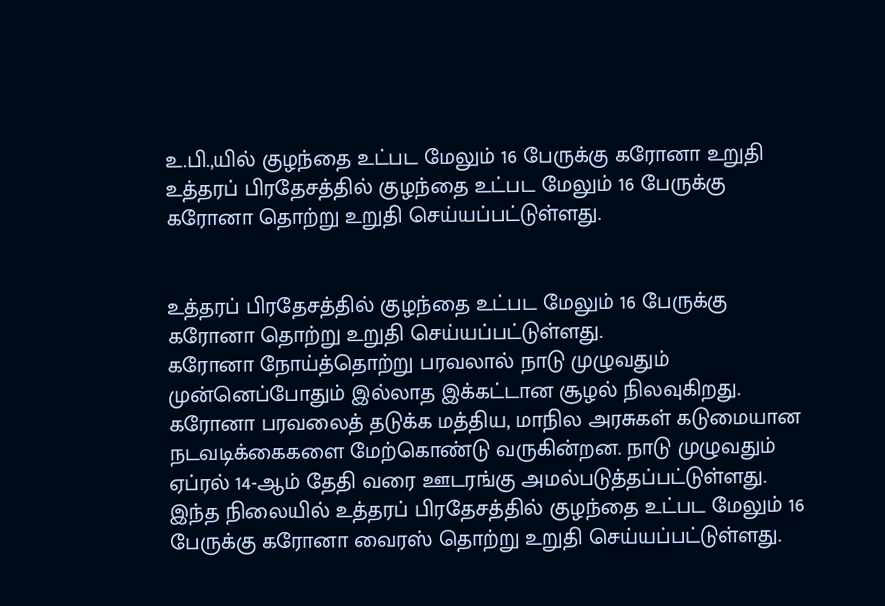உ.பி.,யில் குழந்தை உட்பட மேலும் 16 பேருக்கு கரோனா உறுதி
உத்தரப் பிரதேசத்தில் குழந்தை உட்பட மேலும் 16 பேருக்கு கரோனா தொற்று உறுதி செய்யப்பட்டுள்ளது.


உத்தரப் பிரதேசத்தில் குழந்தை உட்பட மேலும் 16 பேருக்கு கரோனா தொற்று உறுதி செய்யப்பட்டுள்ளது.
கரோனா நோய்த்தொற்று பரவலால் நாடு முழுவதும் முன்னெப்போதும் இல்லாத இக்கட்டான சூழல் நிலவுகிறது. கரோனா பரவலைத் தடுக்க மத்திய, மாநில அரசுகள் கடுமையான நடவடிக்கைகளை மேற்கொண்டு வருகின்றன. நாடு முழுவதும் ஏப்ரல் 14-ஆம் தேதி வரை ஊடரங்கு அமல்படுத்தப்பட்டுள்ளது.
இந்த நிலையில் உத்தரப் பிரதேசத்தில் குழந்தை உட்பட மேலும் 16 பேருக்கு கரோனா வைரஸ் தொற்று உறுதி செய்யப்பட்டுள்ளது.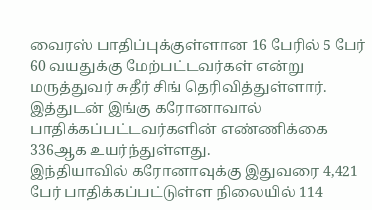வைரஸ் பாதிப்புக்குள்ளான 16 பேரில் 5 பேர் 60 வயதுக்கு மேற்பட்டவர்கள் என்று மருத்துவர் சுதீர் சிங் தெரிவித்துள்ளார். இத்துடன் இங்கு கரோனாவால் பாதிக்கப்பட்டவர்களின் எண்ணிக்கை 336ஆக உயர்ந்துள்ளது.
இந்தியாவில் கரோனாவுக்கு இதுவரை 4,421 பேர் பாதிக்கப்பட்டுள்ள நிலையில் 114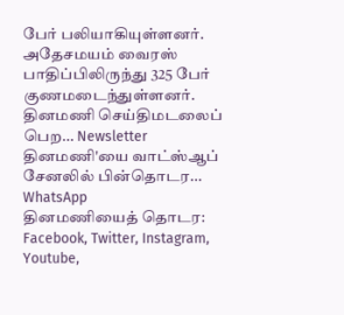பேர் பலியாகியுள்ளனர். அதேசமயம் வைரஸ் பாதிப்பிலிருந்து 325 பேர் குணமடைந்துள்ளனர்.
தினமணி செய்திமடலைப் பெற... Newsletter
தினமணி'யை வாட்ஸ்ஆப் சேனலில் பின்தொடர... WhatsApp
தினமணியைத் தொடர: Facebook, Twitter, Instagram, Youtube,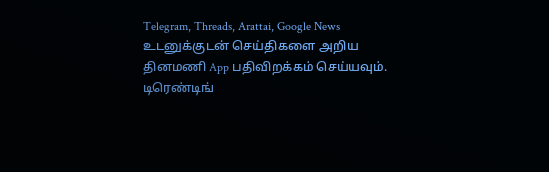Telegram, Threads, Arattai, Google News
உடனுக்குடன் செய்திகளை அறிய தினமணி App பதிவிறக்கம் செய்யவும்.
டிரெண்டிங்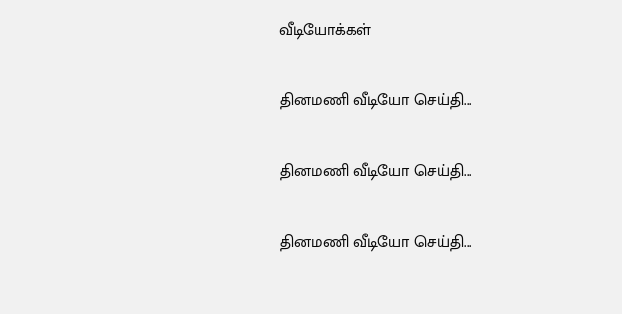வீடியோக்கள்

தினமணி வீடியோ செய்தி...

தினமணி வீடியோ செய்தி...

தினமணி வீடியோ செய்தி...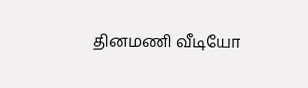தினமணி வீடியோ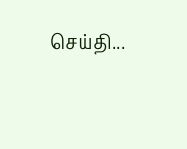செய்தி...